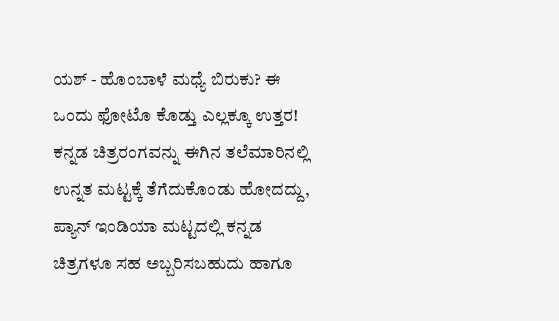ಯಶ್ - ಹೊಂಬಾಳೆ ಮಧ್ಯೆ ಬಿರುಕು? ಈ ಒಂದು ಫೋಟೊ ಕೊಡ್ತು ಎಲ್ಲಕ್ಕೂ ಉತ್ತರ!
ಕನ್ನಡ ಚಿತ್ರರಂಗವನ್ನು ಈಗಿನ ತಲೆಮಾರಿನಲ್ಲಿ ಉನ್ನತ ಮಟ್ಟಕ್ಕೆ ತೆಗೆದುಕೊಂಡು ಹೋದದ್ದು, ಪ್ಯಾನ್ ಇಂಡಿಯಾ ಮಟ್ಟದಲ್ಲಿ ಕನ್ನಡ ಚಿತ್ರಗಳೂ ಸಹ ಅಬ್ಬರಿಸಬಹುದು ಹಾಗೂ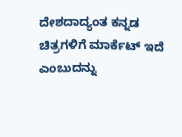ದೇಶದಾದ್ಯಂತ ಕನ್ನಡ ಚಿತ್ರಗಳಿಗೆ ಮಾರ್ಕೆಟ್ ಇದೆ ಎಂಬುದನ್ನು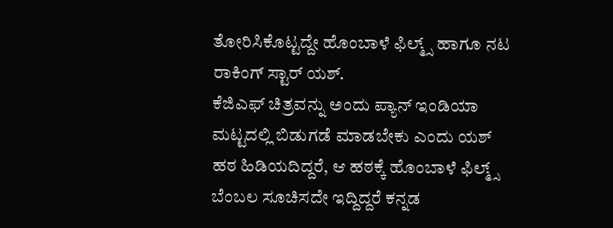ತೋರಿಸಿಕೊಟ್ಟದ್ದೇ ಹೊಂಬಾಳೆ ಫಿಲ್ಮ್ಸ್ ಹಾಗೂ ನಟ ರಾಕಿಂಗ್ ಸ್ಟಾರ್ ಯಶ್.
ಕೆಜಿಎಫ್ ಚಿತ್ರವನ್ನು ಅಂದು ಪ್ಯಾನ್ ಇಂಡಿಯಾ ಮಟ್ಟದಲ್ಲಿ ಬಿಡುಗಡೆ ಮಾಡಬೇಕು ಎಂದು ಯಶ್ ಹಠ ಹಿಡಿಯದಿದ್ದರೆ, ಆ ಹಠಕ್ಕೆ ಹೊಂಬಾಳೆ ಫಿಲ್ಮ್ಸ್ ಬೆಂಬಲ ಸೂಚಿಸದೇ ಇದ್ದಿದ್ದರೆ ಕನ್ನಡ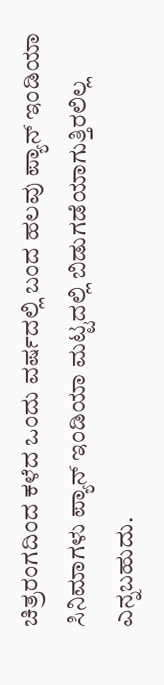ಚಿತ್ರರಂಗದಿಂದ ಕಳೆದ ಒಂದು ವರ್ಷದಲ್ಲಿ ಬಂದ ಹಲವು ಪ್ಯಾನ್ ಇಂಡಿಯಾ ಸಿನಿಮಾಗಳು ಪ್ಯಾನ್ ಇಂಡಿಯಾ ಮಟ್ಟದಲ್ಲಿ ಬಿಡುಗಡೆಯಾಗುತ್ತಿರಲಿಲ್ಲ ಎನ್ನಬಹುದು.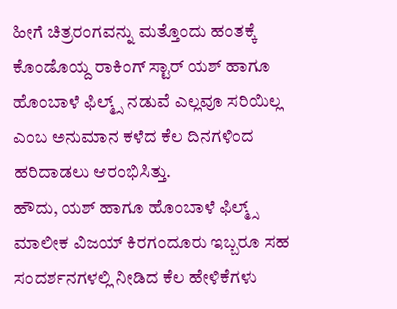ಹೀಗೆ ಚಿತ್ರರಂಗವನ್ನು ಮತ್ತೊಂದು ಹಂತಕ್ಕೆ ಕೊಂಡೊಯ್ದ ರಾಕಿಂಗ್ ಸ್ಟಾರ್ ಯಶ್ ಹಾಗೂ ಹೊಂಬಾಳೆ ಫಿಲ್ಮ್ಸ್ ನಡುವೆ ಎಲ್ಲವೂ ಸರಿಯಿಲ್ಲ ಎಂಬ ಅನುಮಾನ ಕಳೆದ ಕೆಲ ದಿನಗಳಿಂದ ಹರಿದಾಡಲು ಆರಂಭಿಸಿತ್ತು.
ಹೌದು, ಯಶ್ ಹಾಗೂ ಹೊಂಬಾಳೆ ಫಿಲ್ಮ್ಸ್ ಮಾಲೀಕ ವಿಜಯ್ ಕಿರಗಂದೂರು ಇಬ್ಬರೂ ಸಹ ಸಂದರ್ಶನಗಳಲ್ಲಿ ನೀಡಿದ ಕೆಲ ಹೇಳಿಕೆಗಳು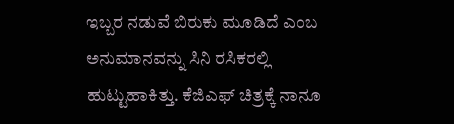ಇಬ್ಬರ ನಡುವೆ ಬಿರುಕು ಮೂಡಿದೆ ಎಂಬ ಅನುಮಾನವನ್ನು ಸಿನಿ ರಸಿಕರಲ್ಲಿ ಹುಟ್ಟುಹಾಕಿತ್ತು. ಕೆಜಿಎಫ್ ಚಿತ್ರಕ್ಕೆ ನಾನೂ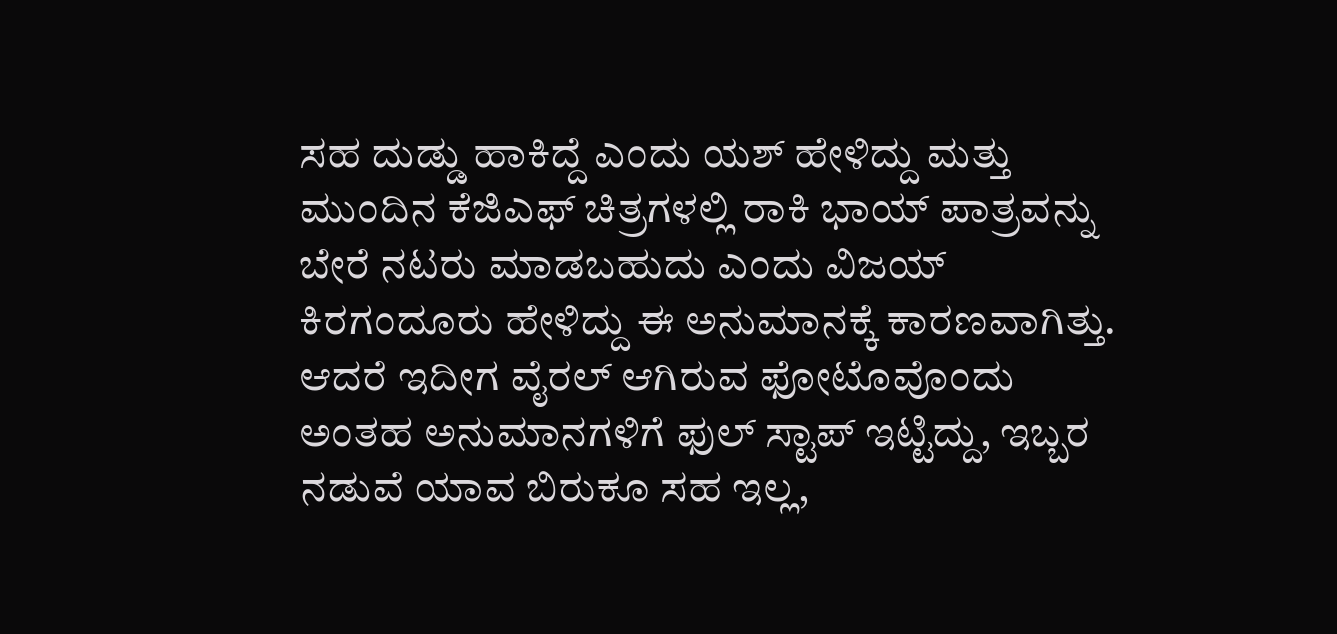ಸಹ ದುಡ್ಡು ಹಾಕಿದ್ದೆ ಎಂದು ಯಶ್ ಹೇಳಿದ್ದು ಮತ್ತು ಮುಂದಿನ ಕೆಜಿಎಫ್ ಚಿತ್ರಗಳಲ್ಲಿ ರಾಕಿ ಭಾಯ್ ಪಾತ್ರವನ್ನು ಬೇರೆ ನಟರು ಮಾಡಬಹುದು ಎಂದು ವಿಜಯ್ ಕಿರಗಂದೂರು ಹೇಳಿದ್ದು ಈ ಅನುಮಾನಕ್ಕೆ ಕಾರಣವಾಗಿತ್ತು. ಆದರೆ ಇದೀಗ ವೈರಲ್ ಆಗಿರುವ ಫೋಟೊವೊಂದು ಅಂತಹ ಅನುಮಾನಗಳಿಗೆ ಫುಲ್ ಸ್ಟಾಪ್ ಇಟ್ಟಿದ್ದು, ಇಬ್ಬರ ನಡುವೆ ಯಾವ ಬಿರುಕೂ ಸಹ ಇಲ್ಲ,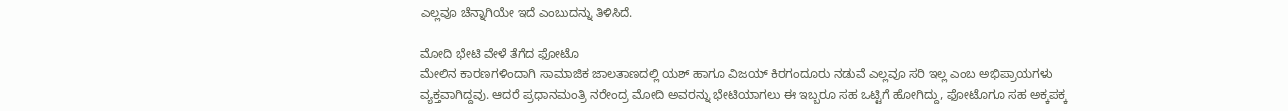ಎಲ್ಲವೂ ಚೆನ್ನಾಗಿಯೇ ಇದೆ ಎಂಬುದನ್ನು ತಿಳಿಸಿದೆ.

ಮೋದಿ ಭೇಟಿ ವೇಳೆ ತೆಗೆದ ಫೋಟೊ
ಮೇಲಿನ ಕಾರಣಗಳಿಂದಾಗಿ ಸಾಮಾಜಿಕ ಜಾಲತಾಣದಲ್ಲಿ ಯಶ್ ಹಾಗೂ ವಿಜಯ್ ಕಿರಗಂದೂರು ನಡುವೆ ಎಲ್ಲವೂ ಸರಿ ಇಲ್ಲ ಎಂಬ ಅಭಿಪ್ರಾಯಗಳು ವ್ಯಕ್ತವಾಗಿದ್ದವು. ಆದರೆ ಪ್ರಧಾನಮಂತ್ರಿ ನರೇಂದ್ರ ಮೋದಿ ಅವರನ್ನು ಭೇಟಿಯಾಗಲು ಈ ಇಬ್ಬರೂ ಸಹ ಒಟ್ಟಿಗೆ ಹೋಗಿದ್ದು, ಫೋಟೊಗೂ ಸಹ ಅಕ್ಕಪಕ್ಕ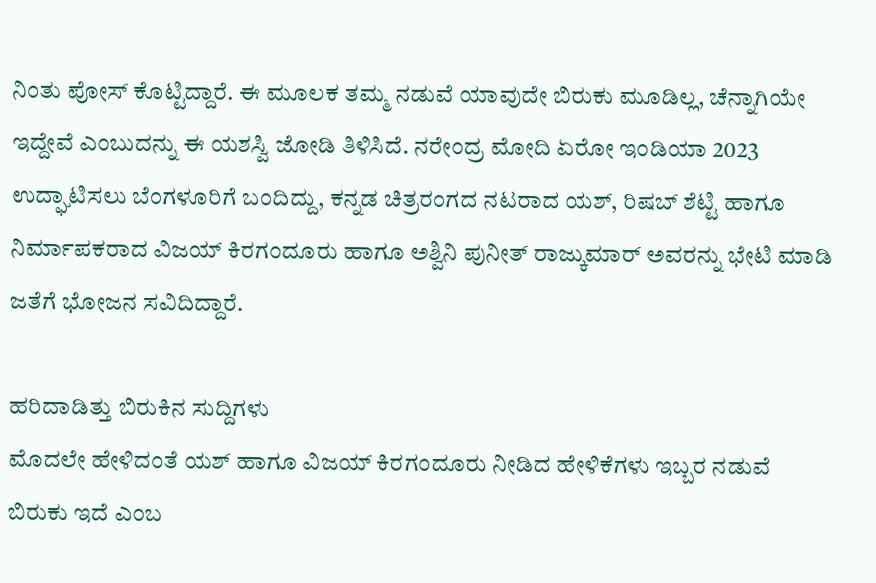ನಿಂತು ಪೋಸ್ ಕೊಟ್ಟಿದ್ದಾರೆ. ಈ ಮೂಲಕ ತಮ್ಮ ನಡುವೆ ಯಾವುದೇ ಬಿರುಕು ಮೂಡಿಲ್ಲ, ಚೆನ್ನಾಗಿಯೇ ಇದ್ದೇವೆ ಎಂಬುದನ್ನು ಈ ಯಶಸ್ವಿ ಜೋಡಿ ತಿಳಿಸಿದೆ. ನರೇಂದ್ರ ಮೋದಿ ಏರೋ ಇಂಡಿಯಾ 2023 ಉದ್ಘಾಟಿಸಲು ಬೆಂಗಳೂರಿಗೆ ಬಂದಿದ್ದು, ಕನ್ನಡ ಚಿತ್ರರಂಗದ ನಟರಾದ ಯಶ್, ರಿಷಬ್ ಶೆಟ್ಟಿ ಹಾಗೂ ನಿರ್ಮಾಪಕರಾದ ವಿಜಯ್ ಕಿರಗಂದೂರು ಹಾಗೂ ಅಶ್ವಿನಿ ಪುನೀತ್ ರಾಜ್ಕುಮಾರ್ ಅವರನ್ನು ಭೇಟಿ ಮಾಡಿ ಜತೆಗೆ ಭೋಜನ ಸವಿದಿದ್ದಾರೆ.

ಹರಿದಾಡಿತ್ತು ಬಿರುಕಿನ ಸುದ್ದಿಗಳು
ಮೊದಲೇ ಹೇಳಿದಂತೆ ಯಶ್ ಹಾಗೂ ವಿಜಯ್ ಕಿರಗಂದೂರು ನೀಡಿದ ಹೇಳಿಕೆಗಳು ಇಬ್ಬರ ನಡುವೆ ಬಿರುಕು ಇದೆ ಎಂಬ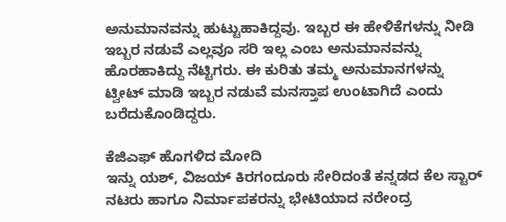ಅನುಮಾನವನ್ನು ಹುಟ್ಟುಹಾಕಿದ್ದವು. ಇಬ್ಬರ ಈ ಹೇಳಿಕೆಗಳನ್ನು ನೀಡಿ ಇಬ್ಬರ ನಡುವೆ ಎಲ್ಲವೂ ಸರಿ ಇಲ್ಲ ಎಂಬ ಅನುಮಾನವನ್ನು ಹೊರಹಾಕಿದ್ದು ನೆಟ್ಟಿಗರು. ಈ ಕುರಿತು ತಮ್ಮ ಅನುಮಾನಗಳನ್ನು ಟ್ವೀಟ್ ಮಾಡಿ ಇಬ್ಬರ ನಡುವೆ ಮನಸ್ತಾಪ ಉಂಟಾಗಿದೆ ಎಂದು ಬರೆದುಕೊಂಡಿದ್ದರು.

ಕೆಜಿಎಫ್ ಹೊಗಳಿದ ಮೋದಿ
ಇನ್ನು ಯಶ್, ವಿಜಯ್ ಕಿರಗಂದೂರು ಸೇರಿದಂತೆ ಕನ್ನಡದ ಕೆಲ ಸ್ಟಾರ್ ನಟರು ಹಾಗೂ ನಿರ್ಮಾಪಕರನ್ನು ಭೇಟಿಯಾದ ನರೇಂದ್ರ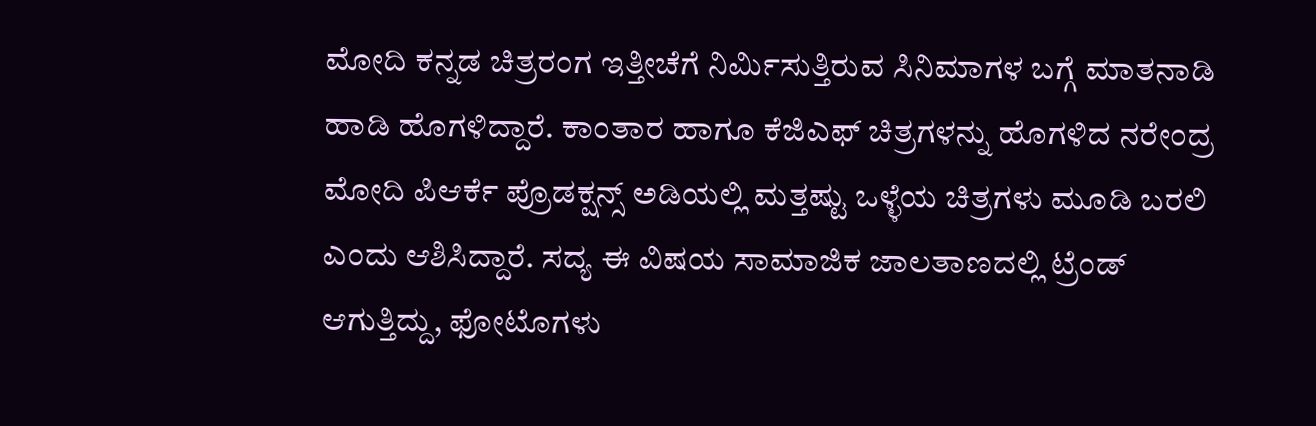ಮೋದಿ ಕನ್ನಡ ಚಿತ್ರರಂಗ ಇತ್ತೀಚೆಗೆ ನಿರ್ಮಿಸುತ್ತಿರುವ ಸಿನಿಮಾಗಳ ಬಗ್ಗೆ ಮಾತನಾಡಿ ಹಾಡಿ ಹೊಗಳಿದ್ದಾರೆ. ಕಾಂತಾರ ಹಾಗೂ ಕೆಜಿಎಫ್ ಚಿತ್ರಗಳನ್ನು ಹೊಗಳಿದ ನರೇಂದ್ರ ಮೋದಿ ಪಿಆರ್ಕೆ ಪ್ರೊಡಕ್ಷನ್ಸ್ ಅಡಿಯಲ್ಲಿ ಮತ್ತಷ್ಟು ಒಳ್ಳೆಯ ಚಿತ್ರಗಳು ಮೂಡಿ ಬರಲಿ ಎಂದು ಆಶಿಸಿದ್ದಾರೆ. ಸದ್ಯ ಈ ವಿಷಯ ಸಾಮಾಜಿಕ ಜಾಲತಾಣದಲ್ಲಿ ಟ್ರೆಂಡ್ ಆಗುತ್ತಿದ್ದು, ಫೋಟೊಗಳು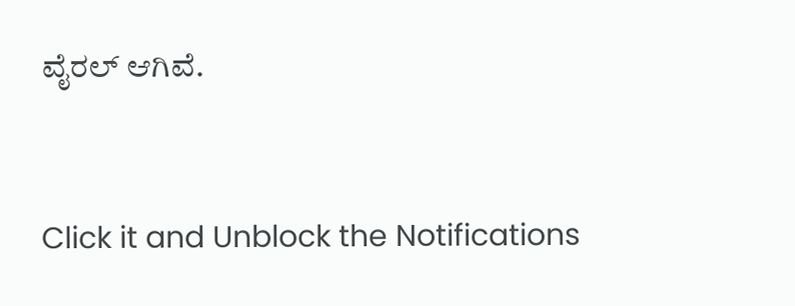ವೈರಲ್ ಆಗಿವೆ.


Click it and Unblock the Notifications